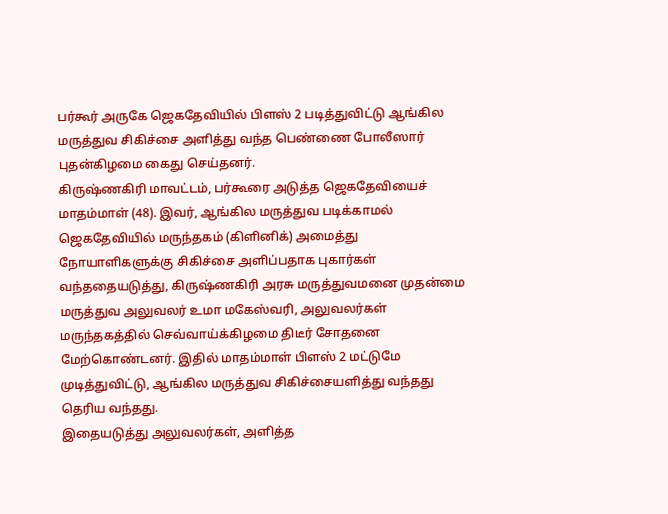பர்கூர் அருகே ஜெகதேவியில் பிளஸ் 2 படித்துவிட்டு ஆங்கில மருத்துவ சிகிச்சை அளித்து வந்த பெண்ணை போலீஸார் புதன்கிழமை கைது செய்தனர்.
கிருஷ்ணகிரி மாவட்டம், பர்கூரை அடுத்த ஜெகதேவியைச் மாதம்மாள் (48). இவர், ஆங்கில மருத்துவ படிக்காமல் ஜெகதேவியில் மருந்தகம் (கிளினிக்) அமைத்து நோயாளிகளுக்கு சிகிச்சை அளிப்பதாக புகார்கள் வந்ததையடுத்து, கிருஷ்ணகிரி அரசு மருத்துவமனை முதன்மை மருத்துவ அலுவலர் உமா மகேஸ்வரி, அலுவலர்கள் மருந்தகத்தில் செவ்வாய்க்கிழமை திடீர் சோதனை மேற்கொண்டனர். இதில் மாதம்மாள் பிளஸ் 2 மட்டுமே முடித்துவிட்டு, ஆங்கில மருத்துவ சிகிச்சையளித்து வந்தது தெரிய வந்தது.
இதையடுத்து அலுவலர்கள், அளித்த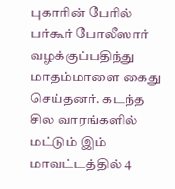புகாரின் பேரில்
பர்கூர் போலீஸார் வழக்குப்பதிந்து மாதம்மாளை கைது செய்தனர். கடந்த சில வாரங்களில் மட்டும் இம் மாவட்டத்தில் 4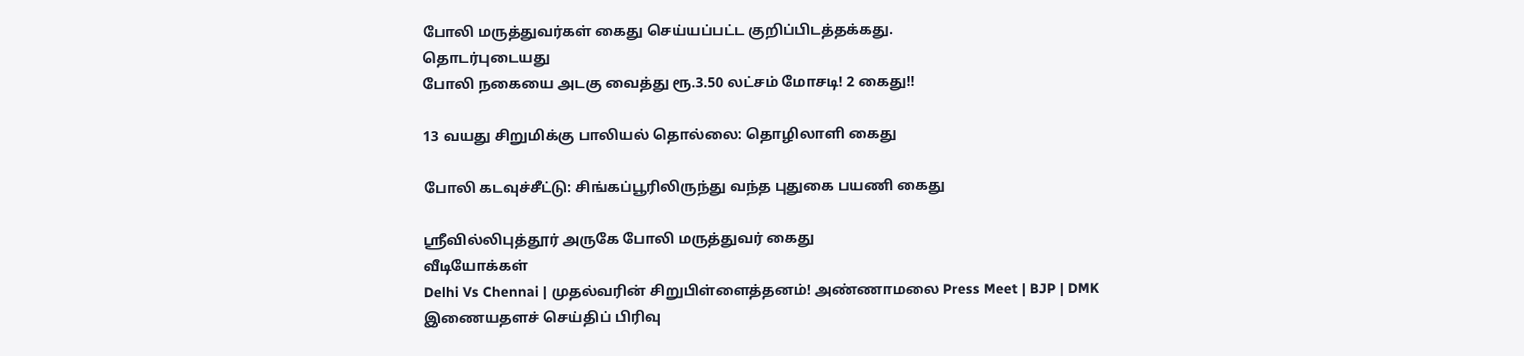போலி மருத்துவர்கள் கைது செய்யப்பட்ட குறிப்பிடத்தக்கது.
தொடர்புடையது
போலி நகையை அடகு வைத்து ரூ.3.50 லட்சம் மோசடி! 2 கைது!!

13 வயது சிறுமிக்கு பாலியல் தொல்லை: தொழிலாளி கைது

போலி கடவுச்சீட்டு: சிங்கப்பூரிலிருந்து வந்த புதுகை பயணி கைது

ஸ்ரீவில்லிபுத்தூர் அருகே போலி மருத்துவர் கைது
வீடியோக்கள்
Delhi Vs Chennai | முதல்வரின் சிறுபிள்ளைத்தனம்! அண்ணாமலை Press Meet | BJP | DMK
இணையதளச் செய்திப் பிரிவு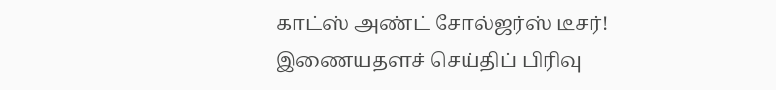காட்ஸ் அண்ட் சோல்ஜர்ஸ் டீசர்!
இணையதளச் செய்திப் பிரிவு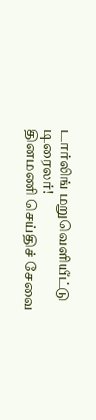டார்லிங் மறுவெளியீட்டு டிரைலர்!
தினமணி செய்திச் சேவை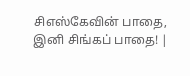சிஎஸ்கேவின் பாதை, இனி சிங்கப் பாதை! |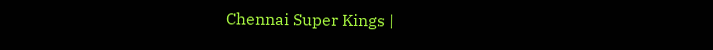Chennai Super Kings |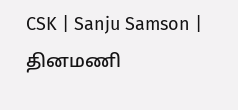CSK | Sanju Samson |
தினமணி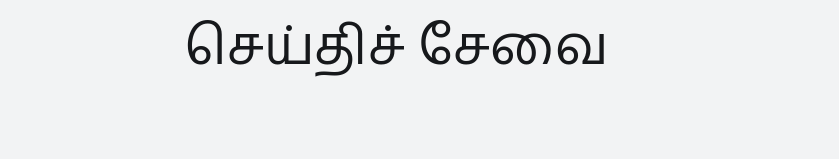செய்திச் சேவை